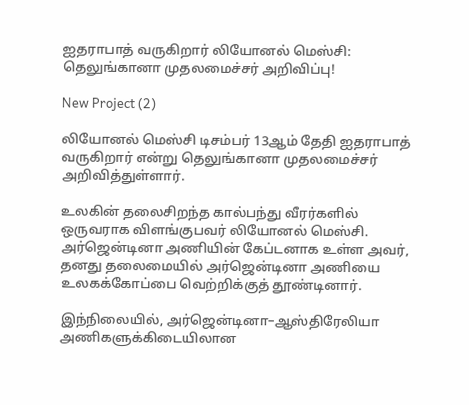ஐதராபாத் வருகிறார் லியோனல் மெஸ்சி: தெலுங்கானா முதலமைச்சர் அறிவிப்பு!

New Project (2)

லியோனல் மெஸ்சி டிசம்பர் 13ஆம் தேதி ஐதராபாத் வருகிறார் என்று தெலுங்கானா முதலமைச்சர் அறிவித்துள்ளார்.

உலகின் தலைசிறந்த கால்பந்து வீரர்களில் ஒருவராக விளங்குபவர் லியோனல் மெஸ்சி. அர்ஜென்டினா அணியின் கேப்டனாக உள்ள அவர், தனது தலைமையில் அர்ஜென்டினா அணியை உலகக்கோப்பை வெற்றிக்குத் தூண்டினார்.

இந்நிலையில், அர்ஜென்டினா–ஆஸ்திரேலியா அணிகளுக்கிடையிலான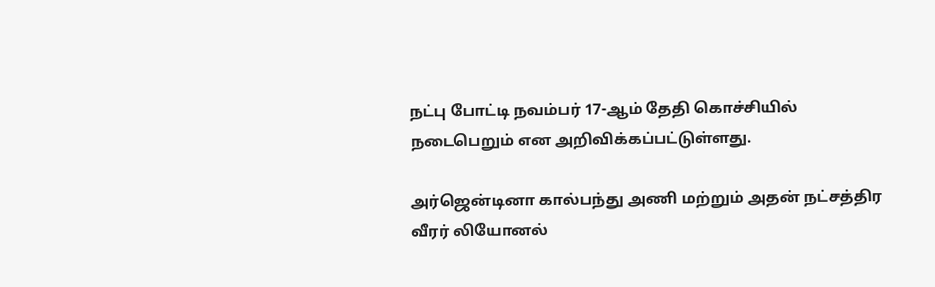நட்பு போட்டி நவம்பர் 17-ஆம் தேதி கொச்சியில் நடைபெறும் என அறிவிக்கப்பட்டுள்ளது.

அர்ஜென்டினா கால்பந்து அணி மற்றும் அதன் நட்சத்திர வீரர் லியோனல்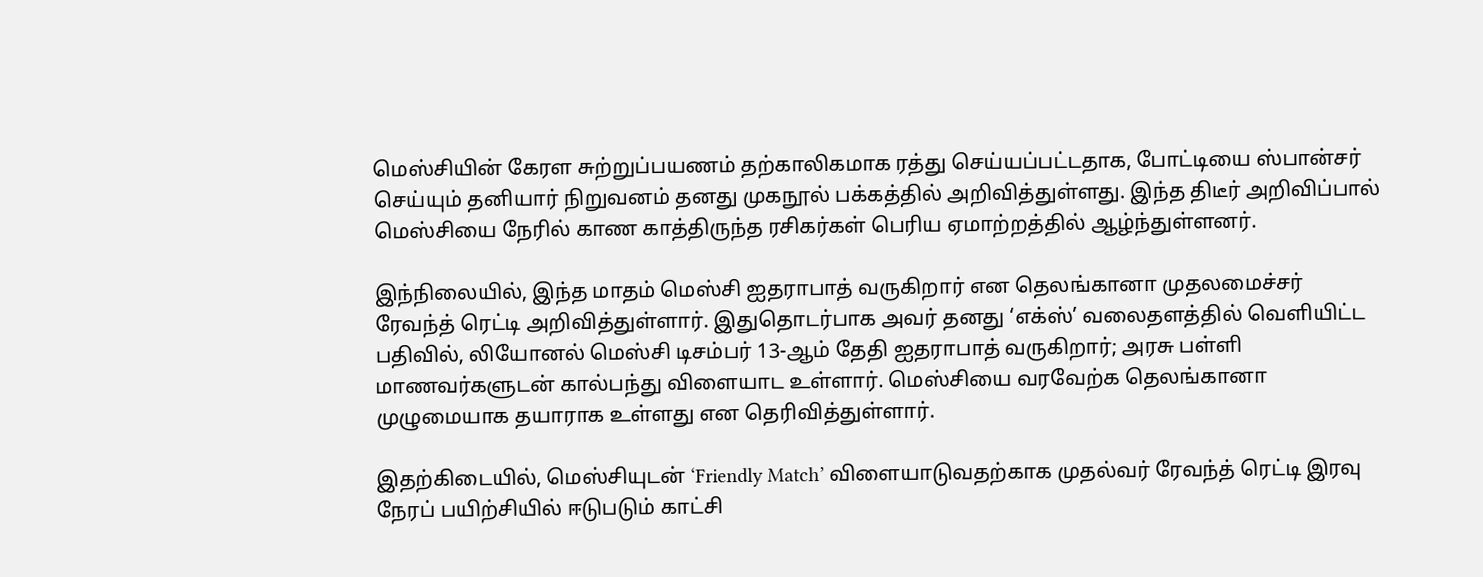மெஸ்சியின் கேரள சுற்றுப்பயணம் தற்காலிகமாக ரத்து செய்யப்பட்டதாக, போட்டியை ஸ்பான்சர் செய்யும் தனியார் நிறுவனம் தனது முகநூல் பக்கத்தில் அறிவித்துள்ளது. இந்த திடீர் அறிவிப்பால் மெஸ்சியை நேரில் காண காத்திருந்த ரசிகர்கள் பெரிய ஏமாற்றத்தில் ஆழ்ந்துள்ளனர்.

இந்நிலையில், இந்த மாதம் மெஸ்சி ஐதராபாத் வருகிறார் என தெலங்கானா முதலமைச்சர் ரேவந்த் ரெட்டி அறிவித்துள்ளார். இதுதொடர்பாக அவர் தனது ‘எக்ஸ்’ வலைதளத்தில் வெளியிட்ட பதிவில், லியோனல் மெஸ்சி டிசம்பர் 13-ஆம் தேதி ஐதராபாத் வருகிறார்; அரசு பள்ளி மாணவர்களுடன் கால்பந்து விளையாட உள்ளார். மெஸ்சியை வரவேற்க தெலங்கானா முழுமையாக தயாராக உள்ளது என தெரிவித்துள்ளார்.

இதற்கிடையில், மெஸ்சியுடன் ‘Friendly Match’ விளையாடுவதற்காக முதல்வர் ரேவந்த் ரெட்டி இரவு நேரப் பயிற்சியில் ஈடுபடும் காட்சி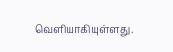வெளியாகியுள்ளது.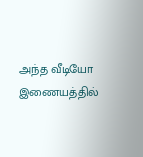அந்த வீடியோ இணையத்தில்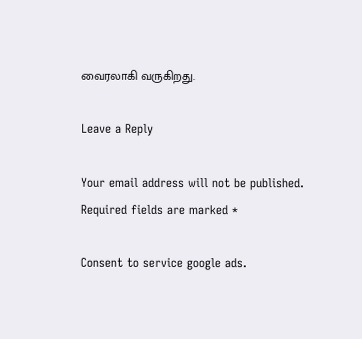வைரலாகி வருகிறது.

Leave a Reply

Your email address will not be published. Required fields are marked *

Consent to service google ads.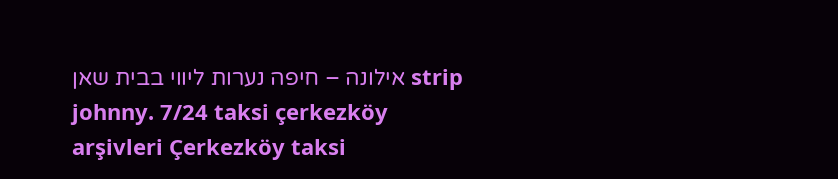אילונה – חיפה נערות ליווי בבית שאן strip johnny. 7/24 taksi çerkezköy arşivleri Çerkezköy taksi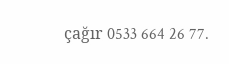çağır 0533 664 26 77.